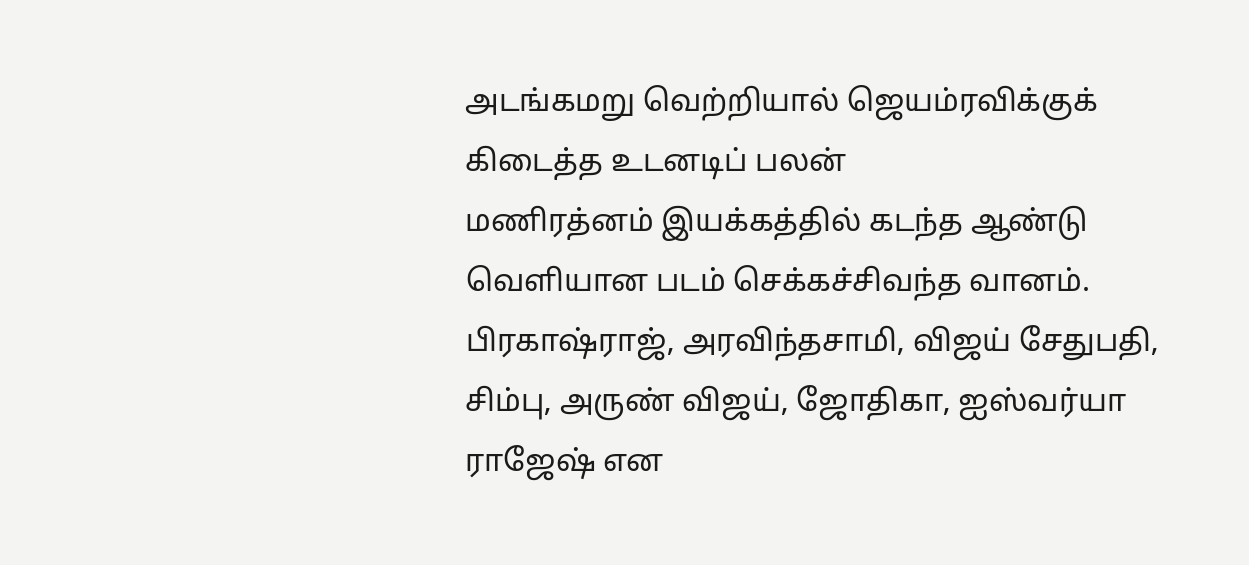அடங்கமறு வெற்றியால் ஜெயம்ரவிக்குக் கிடைத்த உடனடிப் பலன்
மணிரத்னம் இயக்கத்தில் கடந்த ஆண்டு வெளியான படம் செக்கச்சிவந்த வானம். பிரகாஷ்ராஜ், அரவிந்தசாமி, விஜய் சேதுபதி, சிம்பு, அருண் விஜய், ஜோதிகா, ஐஸ்வர்யா ராஜேஷ் என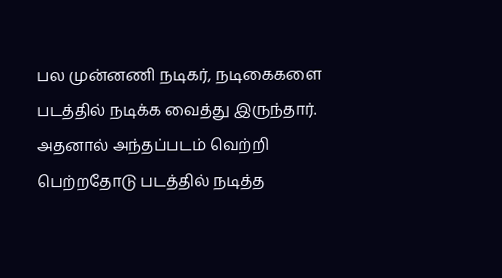பல முன்னணி நடிகர், நடிகைகளை படத்தில் நடிக்க வைத்து இருந்தார்.
அதனால் அந்தப்படம் வெற்றி பெற்றதோடு படத்தில் நடித்த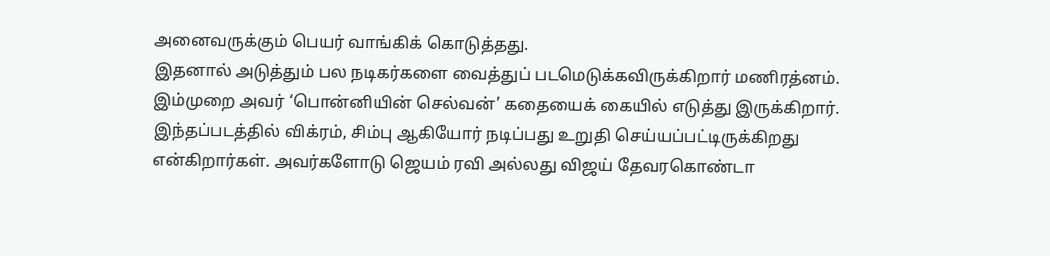அனைவருக்கும் பெயர் வாங்கிக் கொடுத்தது.
இதனால் அடுத்தும் பல நடிகர்களை வைத்துப் படமெடுக்கவிருக்கிறார் மணிரத்னம்.
இம்முறை அவர் ‘பொன்னியின் செல்வன்’ கதையைக் கையில் எடுத்து இருக்கிறார்.
இந்தப்படத்தில் விக்ரம், சிம்பு ஆகியோர் நடிப்பது உறுதி செய்யப்பட்டிருக்கிறது என்கிறார்கள். அவர்களோடு ஜெயம் ரவி அல்லது விஜய் தேவரகொண்டா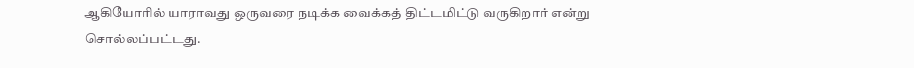ஆகியோரில் யாராவது ஒருவரை நடிக்க வைக்கத் திட்டமிட்டு வருகிறார் என்று சொல்லப்பட்டது.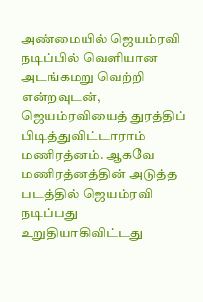அண்மையில் ஜெயம்ரவி நடிப்பில் வெளியான அடங்கமறு வெற்றி என்றவுடன், ஜெயம்ரவியைத் துரத்திப் பிடித்துவிட்டாராம் மணிரத்னம். ஆகவே மணிரத்னத்தின் அடுத்த படத்தில் ஜெயம்ரவி நடிப்பது உறுதியாகிவிட்டது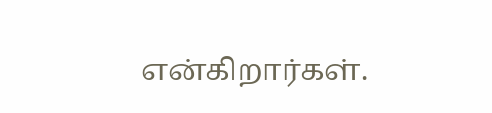என்கிறார்கள்.